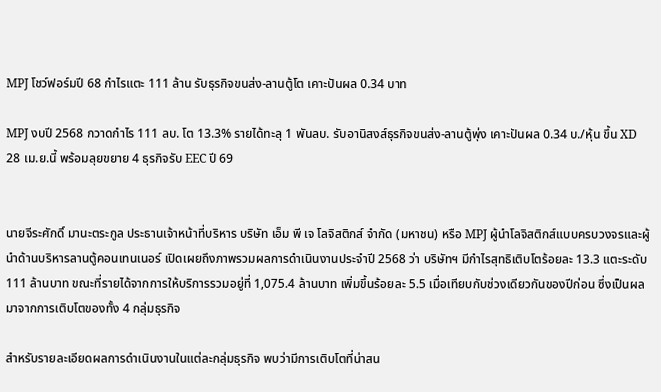MPJ โชว์ฟอร์มปี 68 กำไรแตะ 111 ล้าน รับธุรกิจขนส่ง-ลานตู้โต เคาะปันผล 0.34 บาท

MPJ งบปี 2568 กวาดกำไร 111 ลบ. โต 13.3% รายได้ทะลุ 1 พันลบ. รับอานิสงส์ธุรกิจขนส่ง-ลานตู้พุ่ง เคาะปันผล 0.34 บ./หุ้น ขึ้น XD 28 เม.ย.นี้ พร้อมลุยขยาย 4 ธุรกิจรับ EEC ปี 69


นายจีระศักดิ์ มานะตระกูล ประธานเจ้าหน้าที่บริหาร บริษัท เอ็ม พี เจ โลจิสติกส์ จำกัด (มหาชน) หรือ MPJ ผู้นำโลจิสติกส์แบบครบวงจรและผู้นำด้านบริหารลานตู้คอนเทนเนอร์ เปิดเผยถึงภาพรวมผลการดำเนินงานประจำปี 2568 ว่า บริษัทฯ มีกำไรสุทธิเติบโตร้อยละ 13.3 แตะระดับ 111 ล้านบาท ขณะที่รายได้จากการให้บริการรวมอยู่ที่ 1,075.4 ล้านบาท เพิ่มขึ้นร้อยละ 5.5 เมื่อเทียบกับช่วงเดียวกันของปีก่อน ซึ่งเป็นผลมาจากการเติบโตของทั้ง 4 กลุ่มธุรกิจ

สำหรับรายละเอียดผลการดำเนินงานในแต่ละกลุ่มธุรกิจ พบว่ามีการเติบโตที่น่าสน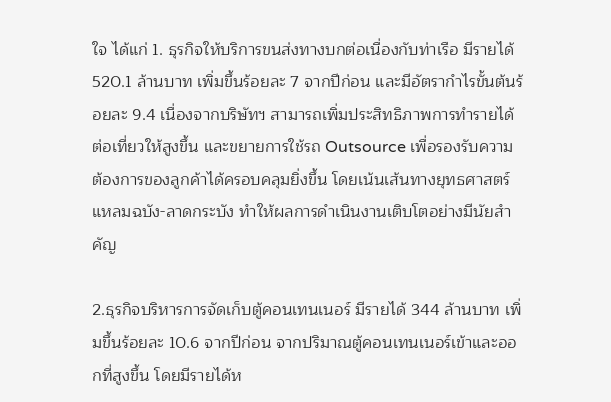ใจ ได้แก่ 1. ธุรกิจให้บริการขนส่งทางบกต่อเนื่องกับท่าเรือ มีรายได้ 520.1 ล้านบาท เพิ่มขึ้นร้อยละ 7 จากปีก่อน และมีอัตรากำไรขั้นต้นร้อยละ 9.4 เนื่องจากบริษัทฯ สามารถเพิ่มประสิทธิภาพการทำรายได้ต่อเที่ยวให้สูงขึ้น และขยายการใช้รถ Outsource เพื่อรองรับความต้องการของลูกค้าได้ครอบคลุมยิ่งขึ้น โดยเน้นเส้นทางยุทธศาสตร์แหลมฉบัง-ลาดกระบัง ทำให้ผลการดำเนินงานเติบโตอย่างมีนัยสำคัญ

2.ธุรกิจบริหารการจัดเก็บตู้คอนเทนเนอร์ มีรายได้ 344 ล้านบาท เพิ่มขึ้นร้อยละ 10.6 จากปีก่อน จากปริมาณตู้คอนเทนเนอร์เข้าและออกที่สูงขึ้น โดยมีรายได้ห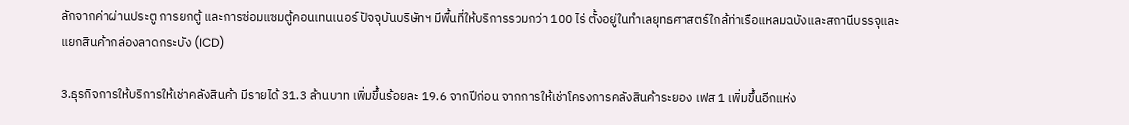ลักจากค่าผ่านประตู การยกตู้ และการซ่อมแซมตู้คอนเทนเนอร์ ปัจจุบันบริษัทฯ มีพื้นที่ให้บริการรวมกว่า 100 ไร่ ตั้งอยู่ในทำเลยุทธศาสตร์ใกล้ท่าเรือแหลมฉบังและสถานีบรรจุและแยกสินค้ากล่องลาดกระบัง (ICD)

3.ธุรกิจการให้บริการให้เช่าคลังสินค้า มีรายได้ 31.3 ล้านบาท เพิ่มขึ้นร้อยละ 19.6 จากปีก่อน จากการให้เช่าโครงการคลังสินค้าระยอง เฟส 1 เพิ่มขึ้นอีกแห่ง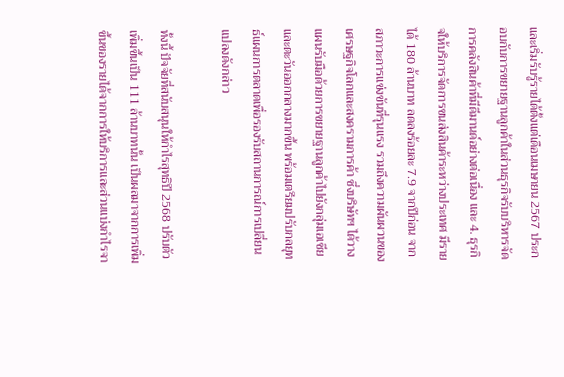และเริ่มรับรู้รายได้ตั้งแต่เดือนเมษายน 2567 ประกอบกับการขยายฐานลูกค้าในส่วนธุรกิจรับบริหารจัดการคลังสินค้าที่มีดีมานด์อย่างต่อเนื่อง และ 4. ธุรกิจให้บริการจัดการขนส่งสินค้าระหว่างประเทศ มีรายได้ 180 ล้านบาท ลดลงร้อยละ 7.9 จากปีก่อน จากสภาวะการแข่งขันที่รุนแรง รวมถึงความผันผวนของเศรษฐกิจโลกและสงครามการค้า ซึ่งบริษัทฯ ได้วางแผนรับมือด้วยการขยายฐานลูกค้าไปยังกลุ่มเอเชียและตะวันออกกลางมากขึ้น พร้อมเตรียมปรับกลยุทธ์แผนการตลาดเพื่อรองรับสถานการณ์การเปลี่ยนแปลงดังกล่าว

ทั้งนี้ ปัจจัยที่สนับสนุนให้กำไรสุทธิปี 2568 ปรับตัวเพิ่มขึ้นเป็น 111 ล้านบาทนั้น เป็นผลมาจากการเพิ่มขึ้นของรายได้จากการให้บริการและส่วนแบ่งกำไรจา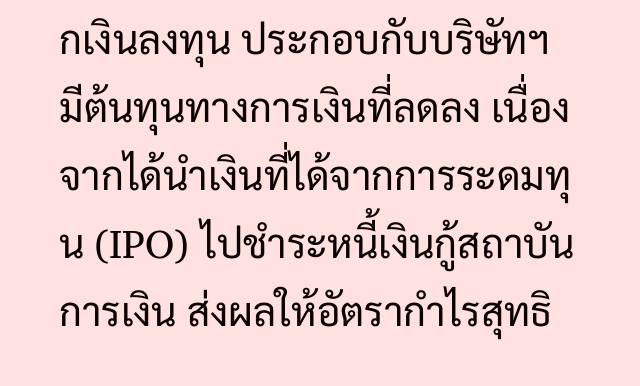กเงินลงทุน ประกอบกับบริษัทฯ มีต้นทุนทางการเงินที่ลดลง เนื่องจากได้นำเงินที่ได้จากการระดมทุน (IPO) ไปชำระหนี้เงินกู้สถาบันการเงิน ส่งผลให้อัตรากำไรสุทธิ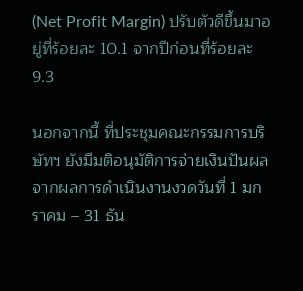(Net Profit Margin) ปรับตัวดีขึ้นมาอยู่ที่ร้อยละ 10.1 จากปีก่อนที่ร้อยละ 9.3

นอกจากนี้ ที่ประชุมคณะกรรมการบริษัทฯ ยังมีมติอนุมัติการจ่ายเงินปันผลจากผลการดำเนินงานงวดวันที่ 1 มกราคม – 31 ธัน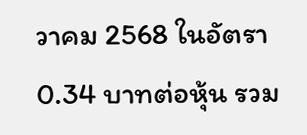วาคม 2568 ในอัตรา 0.34 บาทต่อหุ้น รวม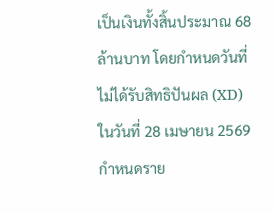เป็นเงินทั้งสิ้นประมาณ 68 ล้านบาท โดยกำหนดวันที่ไม่ได้รับสิทธิปันผล (XD) ในวันที่ 28 เมษายน 2569 กำหนดราย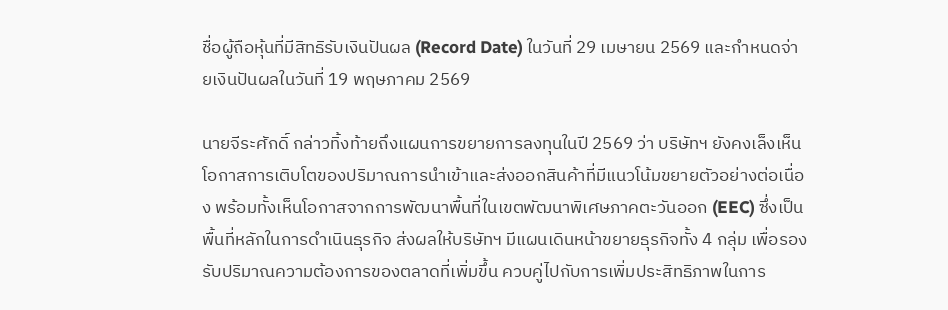ชื่อผู้ถือหุ้นที่มีสิทธิรับเงินปันผล (Record Date) ในวันที่ 29 เมษายน 2569 และกำหนดจ่ายเงินปันผลในวันที่ 19 พฤษภาคม 2569

นายจีระศักดิ์ กล่าวทิ้งท้ายถึงแผนการขยายการลงทุนในปี 2569 ว่า บริษัทฯ ยังคงเล็งเห็นโอกาสการเติบโตของปริมาณการนำเข้าและส่งออกสินค้าที่มีแนวโน้มขยายตัวอย่างต่อเนื่อง พร้อมทั้งเห็นโอกาสจากการพัฒนาพื้นที่ในเขตพัฒนาพิเศษภาคตะวันออก (EEC) ซึ่งเป็นพื้นที่หลักในการดำเนินธุรกิจ ส่งผลให้บริษัทฯ มีแผนเดินหน้าขยายธุรกิจทั้ง 4 กลุ่ม เพื่อรองรับปริมาณความต้องการของตลาดที่เพิ่มขึ้น ควบคู่ไปกับการเพิ่มประสิทธิภาพในการ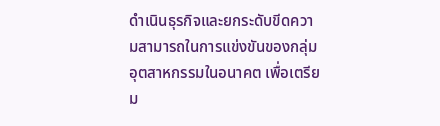ดำเนินธุรกิจและยกระดับขีดความสามารถในการแข่งขันของกลุ่มอุตสาหกรรมในอนาคต เพื่อเตรียม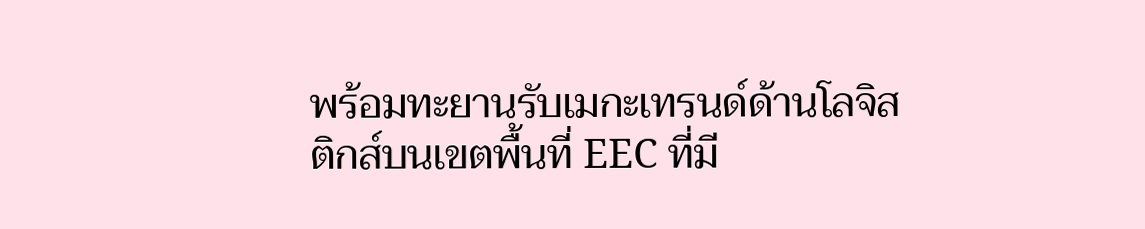พร้อมทะยานรับเมกะเทรนด์ด้านโลจิสติกส์บนเขตพื้นที่ EEC ที่มี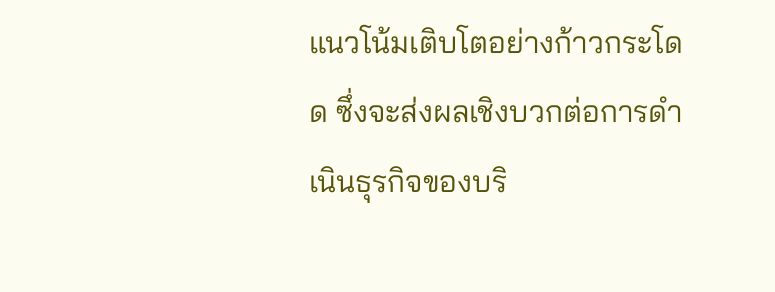แนวโน้มเติบโตอย่างก้าวกระโดด ซึ่งจะส่งผลเชิงบวกต่อการดำเนินธุรกิจของบริ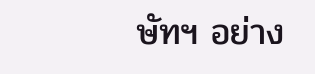ษัทฯ อย่าง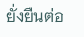ยั่งยืนต่อ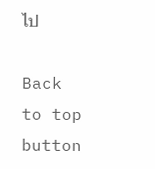ไป

Back to top button